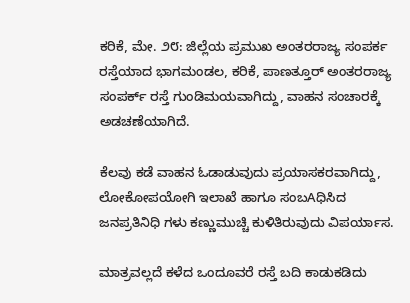ಕರಿಕೆ, ಮೇ. ೨೮: ಜಿಲ್ಲೆಯ ಪ್ರಮುಖ ಅಂತರರಾಜ್ಯ ಸಂಪರ್ಕ ರಸ್ತೆಯಾದ ಭಾಗಮಂಡಲ, ಕರಿಕೆ, ಪಾಣತ್ತೂರ್ ಅಂತರರಾಜ್ಯ ಸಂಪರ್ಕ್ ರಸ್ತೆ ಗುಂಡಿಮಯವಾಗಿದ್ದು, ವಾಹನ ಸಂಚಾರಕ್ಕೆ ಅಡಚಣೆಯಾಗಿದೆ.

ಕೆಲವು ಕಡೆ ವಾಹನ ಓಡಾಡುವುದು ಪ್ರಯಾಸಕರವಾಗಿದ್ದು, ಲೋಕೋಪಯೋಗಿ ಇಲಾಖೆ ಹಾಗೂ ಸಂಬAಧಿಸಿದ ಜನಪ್ರತಿನಿಧಿ ಗಳು ಕಣ್ಣುಮುಚ್ಚಿ ಕುಳಿತಿರುವುದು ವಿಪರ್ಯಾಸ.

ಮಾತ್ರವಲ್ಲದೆ ಕಳೆದ ಒಂದೂವರೆ ರಸ್ತೆ ಬದಿ ಕಾಡುಕಡಿದು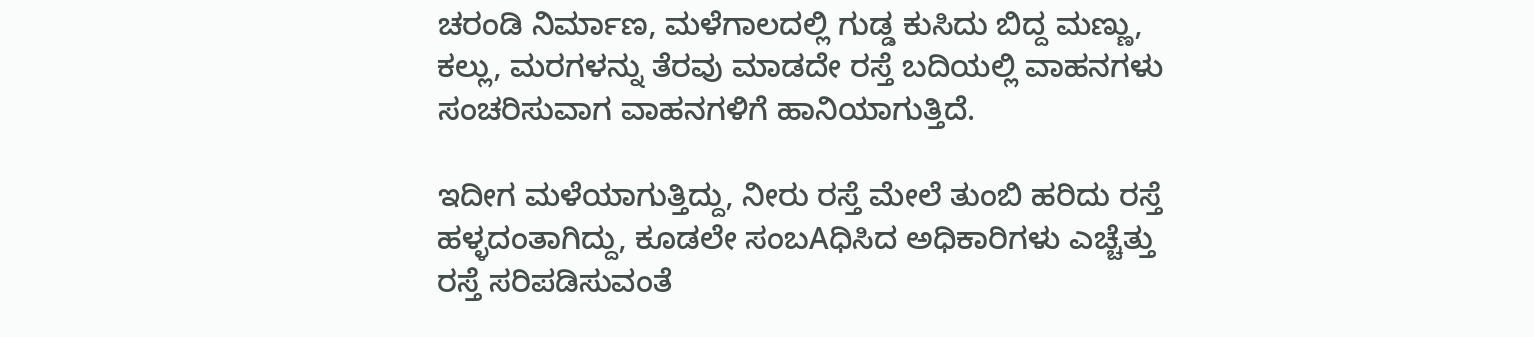ಚರಂಡಿ ನಿರ್ಮಾಣ, ಮಳೆಗಾಲದಲ್ಲಿ ಗುಡ್ಡ ಕುಸಿದು ಬಿದ್ದ ಮಣ್ಣು, ಕಲ್ಲು, ಮರಗಳನ್ನು ತೆರವು ಮಾಡದೇ ರಸ್ತೆ ಬದಿಯಲ್ಲಿ ವಾಹನಗಳು ಸಂಚರಿಸುವಾಗ ವಾಹನಗಳಿಗೆ ಹಾನಿಯಾಗುತ್ತಿದೆ.

ಇದೀಗ ಮಳೆಯಾಗುತ್ತಿದ್ದು, ನೀರು ರಸ್ತೆ ಮೇಲೆ ತುಂಬಿ ಹರಿದು ರಸ್ತೆ ಹಳ್ಳದಂತಾಗಿದ್ದು, ಕೂಡಲೇ ಸಂಬAಧಿಸಿದ ಅಧಿಕಾರಿಗಳು ಎಚ್ಚೆತ್ತು ರಸ್ತೆ ಸರಿಪಡಿಸುವಂತೆ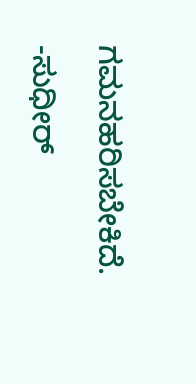ಗಮನಹರಿಸಬೇಕಿದೆ.

-ಸುಧೀರ್